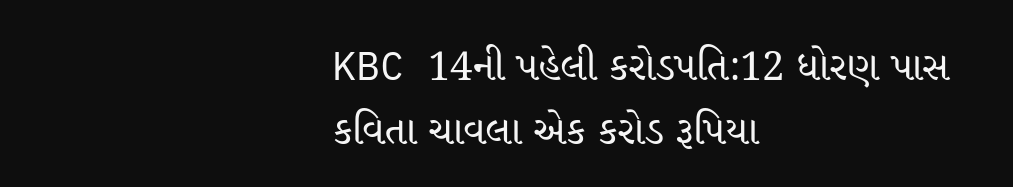KBC 14ની પહેલી કરોડપતિ:12 ધોરણ પાસ કવિતા ચાવલા એક કરોડ રૂપિયા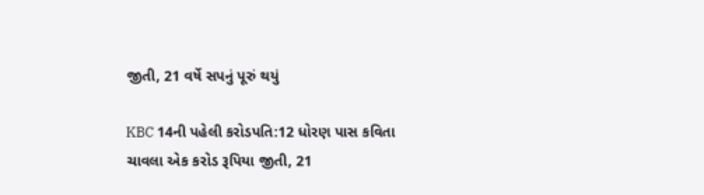જીતી, 21 વર્ષે સપનું પૂરું થયું

KBC 14ની પહેલી કરોડપતિ:12 ધોરણ પાસ કવિતા ચાવલા એક કરોડ રૂપિયા જીતી, 21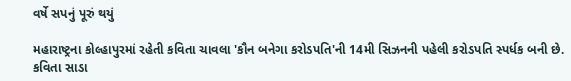વર્ષે સપનું પૂરું થયું

મહારાષ્ટ્રના કોલ્હાપુરમાં રહેતી કવિતા ચાવલા 'કૌન બનેગા કરોડપતિ'ની 14મી સિઝનની પહેલી કરોડપતિ સ્પર્ધક બની છે. કવિતા સાડા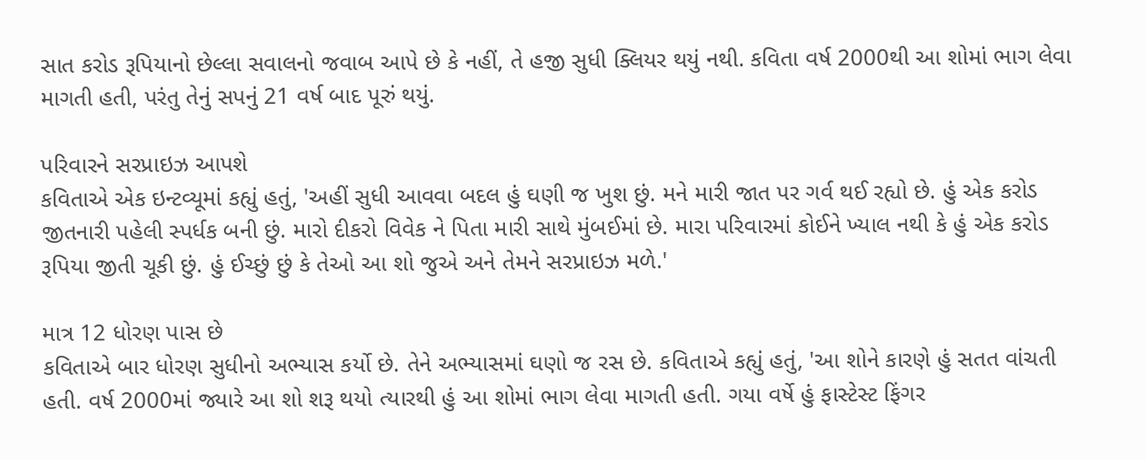સાત કરોડ રૂપિયાનો છેલ્લા સવાલનો જવાબ આપે છે કે નહીં, તે હજી સુધી ક્લિયર થયું નથી. કવિતા વર્ષ 2000થી આ શોમાં ભાગ લેવા માગતી હતી, પરંતુ તેનું સપનું 21 વર્ષ બાદ પૂરું થયું.

પરિવારને સરપ્રાઇઝ આપશે
કવિતાએ એક ઇન્ટવ્યૂમાં કહ્યું હતું, 'અહીં સુધી આવવા બદલ હું ઘણી જ ખુશ છું. મને મારી જાત પર ગર્વ થઈ રહ્યો છે. હું એક કરોડ જીતનારી પહેલી સ્પર્ધક બની છું. મારો દીકરો વિવેક ને પિતા મારી સાથે મુંબઈમાં છે. મારા પરિવારમાં કોઈને ખ્યાલ નથી કે હું એક કરોડ રૂપિયા જીતી ચૂકી છું. હું ઈચ્છું છું કે તેઓ આ શો જુએ અને તેમને સરપ્રાઇઝ મળે.'

માત્ર 12 ધોરણ પાસ છે
કવિતાએ બાર ધોરણ સુધીનો અભ્યાસ કર્યો છે. તેને અભ્યાસમાં ઘણો જ રસ છે. કવિતાએ કહ્યું હતું, 'આ શોને કારણે હું સતત વાંચતી હતી. વર્ષ 2000માં જ્યારે આ શો શરૂ થયો ત્યારથી હું આ શોમાં ભાગ લેવા માગતી હતી. ગયા વર્ષે હું ફાસ્ટેસ્ટ ફિંગર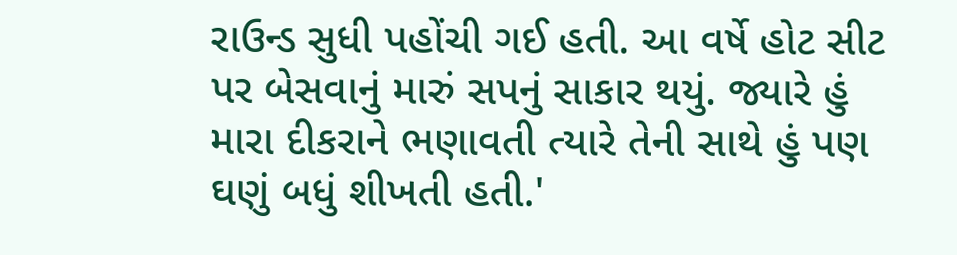રાઉન્ડ સુધી પહોંચી ગઈ હતી. આ વર્ષે હોટ સીટ પર બેસવાનું મારું સપનું સાકાર થયું. જ્યારે હું મારા દીકરાને ભણાવતી ત્યારે તેની સાથે હું પણ ઘણું બધું શીખતી હતી.'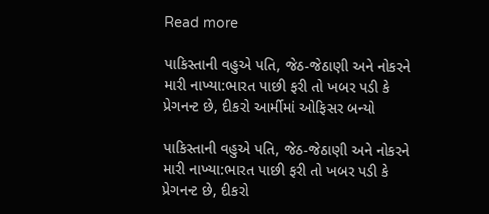Read more

પાકિસ્તાની વહુએ પતિ, જેઠ-જેઠાણી અને નોકરને મારી નાખ્યા:ભારત પાછી ફરી તો ખબર પડી કે પ્રેગનન્ટ છે, દીકરો આર્મીમાં ઓફિસર બન્યો

પાકિસ્તાની વહુએ પતિ, જેઠ-જેઠાણી અને નોકરને મારી નાખ્યા:ભારત પાછી ફરી તો ખબર પડી કે પ્રેગનન્ટ છે, દીકરો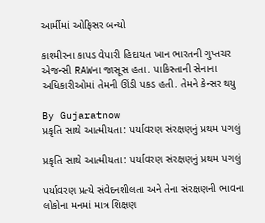આર્મીમાં ઓફિસર બન્યો

કાશ્મીરના કાપડ વેપારી હિદાયત ખાન ભારતની ગુપ્તચર એજન્સી RAWના જાસૂસ હતા. પાકિસ્તાની સેનાના અધિકારીઓમાં તેમની ઊંડી પકડ હતી. તેમને કેન્સર થયુ

By Gujaratnow
પ્રકૃતિ સાથે આત્મીયતા: પર્યાવરણ સંરક્ષણનું પ્રથમ પગલું

પ્રકૃતિ સાથે આત્મીયતા: પર્યાવરણ સંરક્ષણનું પ્રથમ પગલું

પર્યાવરણ પ્રત્યે સંવેદનશીલતા અને તેના સંરક્ષણની ભાવના લોકોના મનમાં માત્ર શિક્ષણ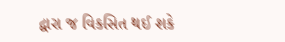દ્વારા જ વિકસિત થઈ શકે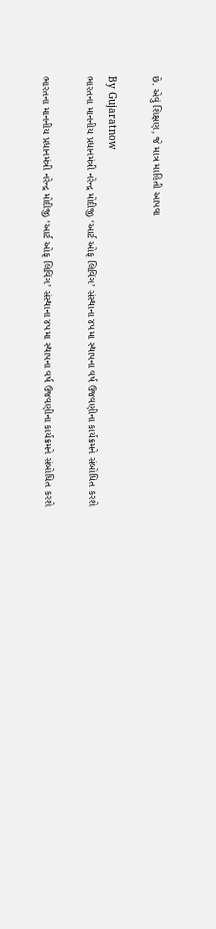છે. એવું શિક્ષણ, જે માત્ર માહિતી આપવા

By Gujaratnow
ભારતના માનનીય પ્રધાનમંત્રી નરેન્દ્ર મોદીજી ‘આર્ટ ઓફ લિવિંગ’ સંસ્થાના ૪૫મા સ્થાપના વર્ષ ઉજવણીના કાર્યક્રમને સંબોધિત કરશે

ભારતના માનનીય પ્રધાનમંત્રી નરેન્દ્ર મોદીજી ‘આર્ટ ઓફ લિવિંગ’ સંસ્થાના ૪૫મા સ્થાપના વર્ષ ઉજવણીના કાર્યક્રમને સંબોધિત કરશે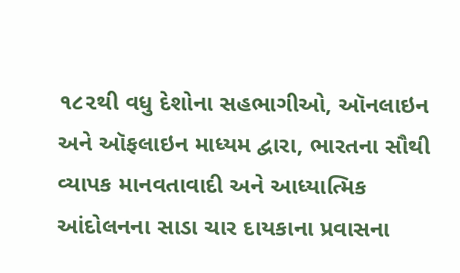૧૮૨થી વધુ દેશોના સહભાગીઓ, ઑનલાઇન અને ઑફલાઇન માધ્યમ દ્વારા, ભારતના સૌથી વ્યાપક માનવતાવાદી અને આધ્યાત્મિક આંદોલનના સાડા ચાર દાયકાના પ્રવાસના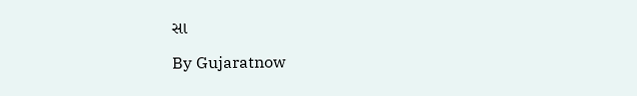સા

By Gujaratnow